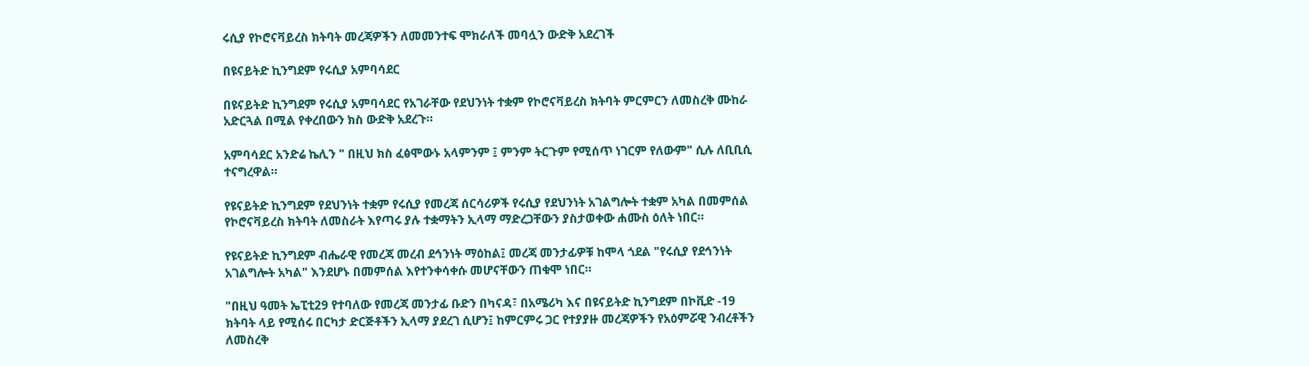ሩሲያ የኮሮናቫይረስ ክትባት መረጃዎችን ለመመንተፍ ሞክራለች መባሏን ውድቅ አደረገች

በዩናይትድ ኪንግደም የሩሲያ አምባሳደር

በዩናይትድ ኪንግደም የሩሲያ አምባሳደር የአገራቸው የደህንነት ተቋም የኮሮናቫይረስ ክትባት ምርምርን ለመስረቅ ሙከራ አድርጓል በሚል የቀረበውን ክስ ውድቅ አደረጉ።

አምባሳደር አንድሬ ኬሊን " በዚህ ክስ ፈፅሞውኑ አላምንም ፤ ምንም ትርጉም የሚሰጥ ነገርም የለውም" ሲሉ ለቢቢሲ ተናግረዋል።

የዩናይትድ ኪንግደም የደህንነት ተቋም የሩሲያ የመረጃ ሰርሳሪዎች የሩሲያ የደህንነት አገልግሎት ተቋም አካል በመምሰል የኮሮናቫይረስ ክትባት ለመስራት እየጣሩ ያሉ ተቋማትን ኢላማ ማድረጋቸውን ያስታወቀው ሐሙስ ዕለት ነበር።

የዩናይትድ ኪንግደም ብሔራዊ የመረጃ መረብ ደኅንነት ማዕከል፤ መረጃ መንታፊዎቹ ከሞላ ጎደል "የሩሲያ የደኅንነት አገልግሎት አካል" እንደሆኑ በመምሰል እየተንቀሳቀሱ መሆናቸውን ጠቁሞ ነበር።

"በዚህ ዓመት ኤፒቲ29 የተባለው የመረጃ መንታፊ ቡድን በካናዳ፣ በአሜሪካ እና በዩናይትድ ኪንግደም በኮቪድ -19 ክትባት ላይ የሚሰሩ በርካታ ድርጅቶችን ኢላማ ያደረገ ሲሆን፤ ከምርምሩ ጋር የተያያዙ መረጃዎችን የአዕምሯዊ ንብረቶችን ለመስረቅ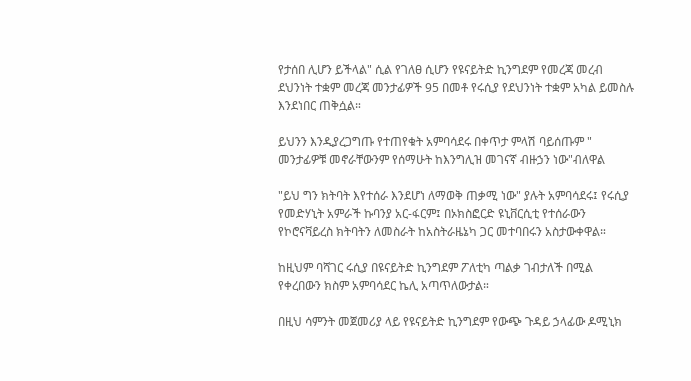የታሰበ ሊሆን ይችላል" ሲል የገለፀ ሲሆን የዩናይትድ ኪንግደም የመረጃ መረብ ደህንነት ተቋም መረጃ መንታፊዎች 95 በመቶ የሩሲያ የደህንነት ተቋም አካል ይመስሉ እንደነበር ጠቅሷል።

ይህንን እንዲያረጋግጡ የተጠየቁት አምባሳደሩ በቀጥታ ምላሽ ባይሰጡም " መንታፊዎቹ መኖራቸውንም የሰማሁት ከእንግሊዝ መገናኛ ብዙኃን ነው"ብለዋል

"ይህ ግን ክትባት እየተሰራ እንደሆነ ለማወቅ ጠቃሚ ነው" ያሉት አምባሳደሩ፤ የሩሲያ የመድሃኒት አምራች ኩባንያ አር-ፋርም፤ በኦክስፎርድ ዩኒቨርሲቲ የተሰራውን የኮሮናቫይረስ ክትባትን ለመስራት ከአስትራዜኔካ ጋር መተባበሩን አስታውቀዋል።

ከዚህም ባሻገር ሩሲያ በዩናይትድ ኪንግደም ፖለቲካ ጣልቃ ገብታለች በሚል የቀረበውን ክስም አምባሳደር ኬሊ አጣጥለውታል።

በዚህ ሳምንት መጀመሪያ ላይ የዩናይትድ ኪንግደም የውጭ ጉዳይ ኃላፊው ዶሚኒክ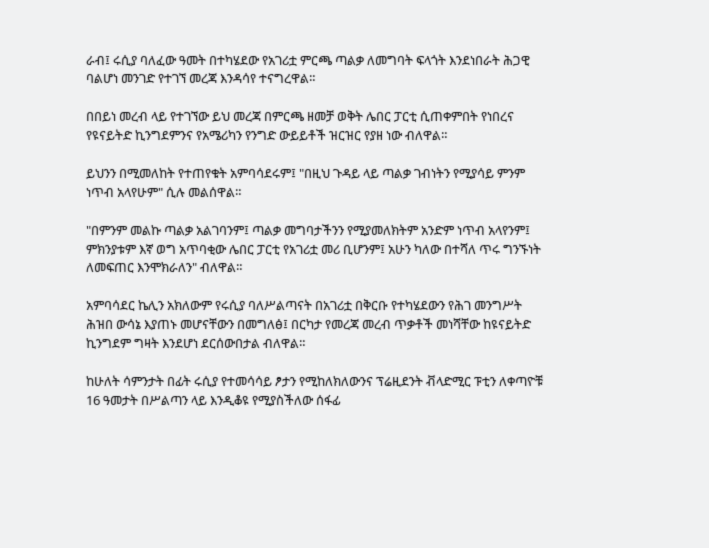ራብ፤ ሩሲያ ባለፈው ዓመት በተካሄደው የአገሪቷ ምርጫ ጣልቃ ለመግባት ፍላጎት እንደነበራት ሕጋዊ ባልሆነ መንገድ የተገኘ መረጃ እንዳሳየ ተናግረዋል።

በበይነ መረብ ላይ የተገኘው ይህ መረጃ በምርጫ ዘመቻ ወቅት ሌበር ፓርቲ ሲጠቀምበት የነበረና የዩናይትድ ኪንግደምንና የአሜሪካን የንግድ ውይይቶች ዝርዝር የያዘ ነው ብለዋል።

ይህንን በሚመለከት የተጠየቁት አምባሳደሩም፤ "በዚህ ጉዳይ ላይ ጣልቃ ገብነትን የሚያሳይ ምንም ነጥብ አላየሁም" ሲሉ መልሰዋል።

"በምንም መልኩ ጣልቃ አልገባንም፤ ጣልቃ መግባታችንን የሚያመለክትም አንድም ነጥብ አላየንም፤ ምክንያቱም እኛ ወግ አጥባቂው ሌበር ፓርቲ የአገሪቷ መሪ ቢሆንም፤ አሁን ካለው በተሻለ ጥሩ ግንኙነት ለመፍጠር እንሞክራለን" ብለዋል።

አምባሳደር ኬሊን አክለውም የሩሲያ ባለሥልጣናት በአገሪቷ በቅርቡ የተካሄደውን የሕገ መንግሥት ሕዝበ ውሳኔ እያጠኑ መሆናቸውን በመግለፅ፤ በርካታ የመረጃ መረብ ጥቃቶች መነሻቸው ከዩናይትድ ኪንግደም ግዛት እንደሆነ ደርሰውበታል ብለዋል።

ከሁለት ሳምንታት በፊት ሩሲያ የተመሳሳይ ፆታን የሚከለክለውንና ፕሬዚደንት ቭላድሚር ፑቲን ለቀጣዮቹ 16 ዓመታት በሥልጣን ላይ እንዲቆዩ የሚያስችለው ሰፋፊ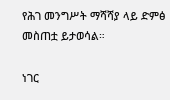የሕገ መንግሥት ማሻሻያ ላይ ድምፅ መስጠቷ ይታወሳል።

ነገር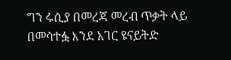ግን ሩሲያ በመረጃ መረብ ጥቃት ላይ በመሳተፏ እንደ አገር ዩናይትድ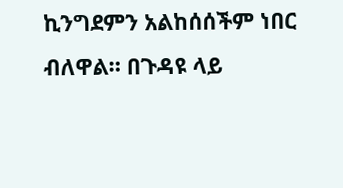ኪንግደምን አልከሰሰችም ነበር ብለዋል። በጉዳዩ ላይ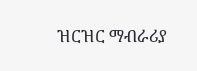ዝርዝር ማብራሪያ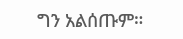ግን አልሰጡም።